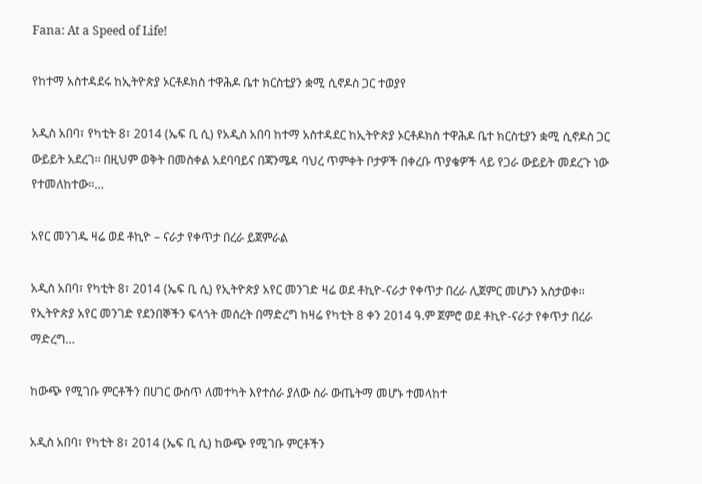Fana: At a Speed of Life!

የከተማ አስተዳደሩ ከኢትዮጵያ ኦርቶዶክስ ተዋሕዶ ቤተ ክርስቲያን ቋሚ ሲኖዶስ ጋር ተወያየ

አዲስ አበባ፣ የካቲት 8፣ 2014 (ኤፍ ቢ ሲ) የአዲስ አበባ ከተማ አስተዳደር ከኢትዮጵያ ኦርቶዶክስ ተዋሕዶ ቤተ ክርስቲያን ቋሚ ሲኖዶስ ጋር ውይይት አደረገ፡፡ በዚህም ወቅት በመስቀል አደባባይና በጃንሜዳ ባህረ ጥምቀት ቦታዎች በቀረቡ ጥያቄዎች ላይ የጋራ ውይይት መደረጉ ነው የተመለከተው።…

አየር መንገዱ ዛሬ ወደ ቶኪዮ – ናራታ የቀጥታ በረራ ይጀምራል

አዲስ አበባ፣ የካቲት 8፣ 2014 (ኤፍ ቢ ሲ) የኢትዮጵያ አየር መንገድ ዛሬ ወደ ቶኪዮ-ናራታ የቀጥታ በረራ ሊጀምር መሆኑን አስታወቀ፡፡ የኢትዮጵያ አየር መንገድ የደንበኞችን ፍላጎት መሰረት በማድረግ ከዛሬ የካቲት 8 ቀን 2014 ዓ.ም ጀምሮ ወደ ቶኪዮ-ናራታ የቀጥታ በረራ ማድረግ…

ከውጭ የሚገቡ ምርቶችን በሀገር ውስጥ ለመተካት እየተሰራ ያለው ስራ ውጤትማ መሆኑ ተመላከተ

አዲስ አበባ፣ የካቲት 8፣ 2014 (ኤፍ ቢ ሲ) ከውጭ የሚገቡ ምርቶችን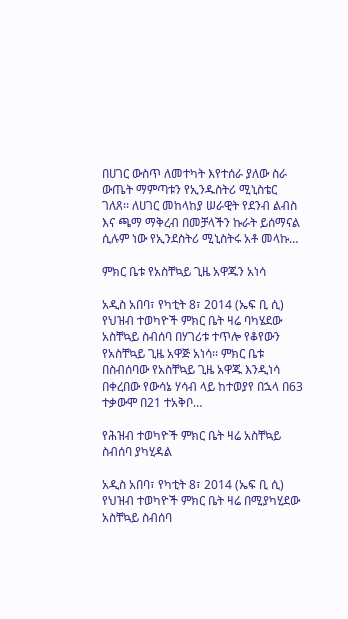በሀገር ውስጥ ለመተካት እየተሰራ ያለው ስራ ውጤት ማምጣቱን የኢንዱስትሪ ሚኒስቴር ገለጸ፡፡ ለሀገር መከላከያ ሠራዊት የደንብ ልብስ እና ጫማ ማቅረብ በመቻላችን ኩራት ይሰማናል ሲሉም ነው የኢንደስትሪ ሚኒስትሩ አቶ መላኩ…

ምክር ቤቱ የአስቸኳይ ጊዜ አዋጁን አነሳ

አዲስ አበባ፣ የካቲት 8፣ 2014 (ኤፍ ቢ ሲ) የህዝብ ተወካዮች ምክር ቤት ዛሬ ባካሄደው አስቸኳይ ስብሰባ በሃገሪቱ ተጥሎ የቆየውን የአስቸኳይ ጊዜ አዋጅ አነሳ፡፡ ምክር ቤቱ በስብሰባው የአስቸኳይ ጊዜ አዋጁ እንዲነሳ በቀረበው የውሳኔ ሃሳብ ላይ ከተወያየ በኋላ በ63 ተቃውሞ በ21 ተአቅቦ…

የሕዝብ ተወካዮች ምክር ቤት ዛሬ አስቸኳይ ስብሰባ ያካሂዳል

አዲስ አበባ፣ የካቲት 8፣ 2014 (ኤፍ ቢ ሲ) የህዝብ ተወካዮች ምክር ቤት ዛሬ በሚያካሂደው አስቸኳይ ስብሰባ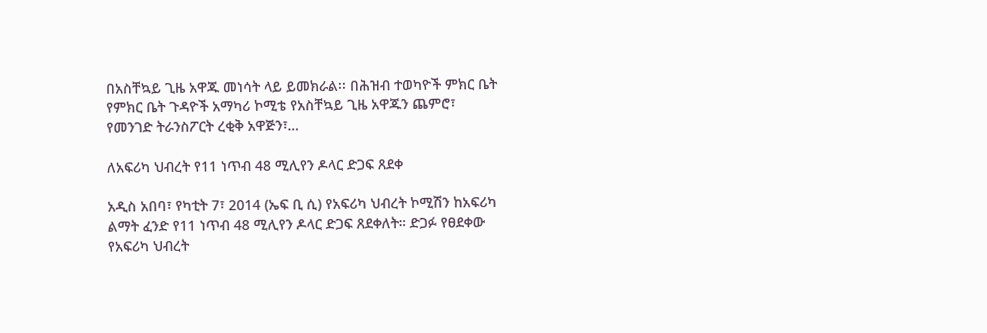በአስቸኳይ ጊዜ አዋጁ መነሳት ላይ ይመክራል፡፡ በሕዝብ ተወካዮች ምክር ቤት የምክር ቤት ጉዳዮች አማካሪ ኮሚቴ የአስቸኳይ ጊዜ አዋጁን ጨምሮ፣ የመንገድ ትራንስፖርት ረቂቅ አዋጅን፣…

ለአፍሪካ ህብረት የ11 ነጥብ 48 ሚሊየን ዶላር ድጋፍ ጸደቀ

አዲስ አበባ፣ የካቲት 7፣ 2014 (ኤፍ ቢ ሲ) የአፍሪካ ህብረት ኮሚሽን ከአፍሪካ ልማት ፈንድ የ11 ነጥብ 48 ሚሊየን ዶላር ድጋፍ ጸደቀለት። ድጋፉ የፀደቀው የአፍሪካ ህብረት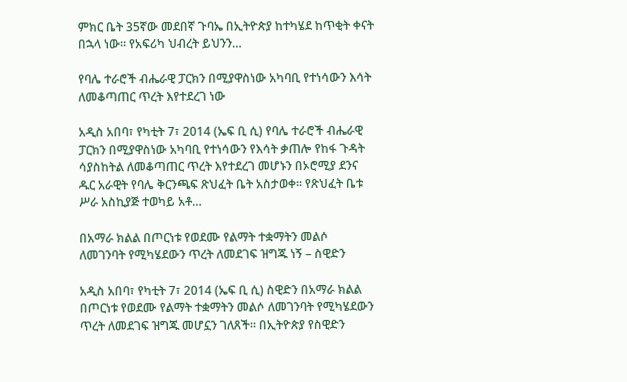ምክር ቤት 35ኛው መደበኛ ጉባኤ በኢትዮጵያ ከተካሄደ ከጥቂት ቀናት በኋላ ነው። የአፍሪካ ህብረት ይህንን…

የባሌ ተራሮች ብሔራዊ ፓርክን በሚያዋስነው አካባቢ የተነሳውን እሳት ለመቆጣጠር ጥረት እየተደረገ ነው

አዲስ አበባ፣ የካቲት 7፣ 2014 (ኤፍ ቢ ሲ) የባሌ ተራሮች ብሔራዊ ፓርክን በሚያዋስነው አካባቢ የተነሳውን የእሳት ቃጠሎ የከፋ ጉዳት ሳያስከትል ለመቆጣጠር ጥረት እየተደረገ መሆኑን በኦሮሚያ ደንና ዱር አራዊት የባሌ ቅርንጫፍ ጽህፈት ቤት አስታወቀ፡፡ የጽህፈት ቤቱ ሥራ አስኪያጅ ተወካይ አቶ…

በአማራ ክልል በጦርነቱ የወደሙ የልማት ተቋማትን መልሶ ለመገንባት የሚካሄደውን ጥረት ለመደገፍ ዝግጁ ነኝ – ስዊድን

አዲስ አበባ፣ የካቲት 7፣ 2014 (ኤፍ ቢ ሲ) ስዊድን በአማራ ክልል በጦርነቱ የወደሙ የልማት ተቋማትን መልሶ ለመገንባት የሚካሄደውን ጥረት ለመደገፍ ዝግጁ መሆኗን ገለጸች። በኢትዮጵያ የስዊድን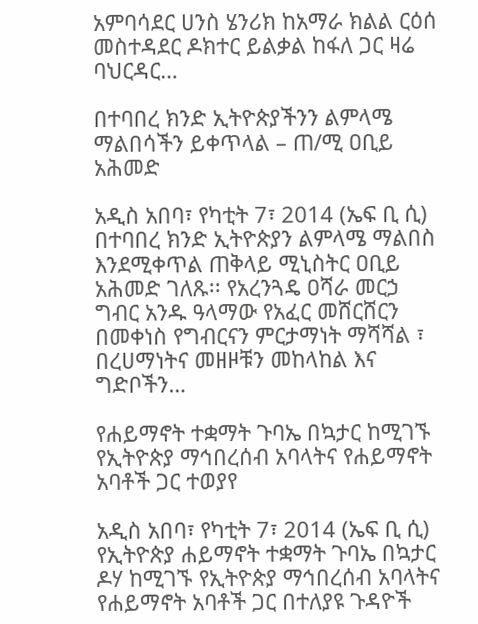አምባሳደር ሀንስ ሄንሪክ ከአማራ ክልል ርዕሰ መስተዳደር ዶክተር ይልቃል ከፋለ ጋር ዛሬ ባህርዳር…

በተባበረ ክንድ ኢትዮጵያችንን ልምላሜ ማልበሳችን ይቀጥላል – ጠ/ሚ ዐቢይ አሕመድ

አዲስ አበባ፣ የካቲት 7፣ 2014 (ኤፍ ቢ ሲ) በተባበረ ክንድ ኢትዮጵያን ልምላሜ ማልበስ እንደሚቀጥል ጠቅላይ ሚኒስትር ዐቢይ አሕመድ ገለጹ፡፡ የአረንጓዴ ዐሻራ መርኃ ግብር አንዱ ዓላማው የአፈር መሸርሸርን በመቀነስ የግብርናን ምርታማነት ማሻሻል ፣ በረሀማነትና መዘዞቹን መከላከል እና ግድቦችን…

የሐይማኖት ተቋማት ጉባኤ በኳታር ከሚገኙ የኢትዮጵያ ማኅበረሰብ አባላትና የሐይማኖት አባቶች ጋር ተወያየ

አዲስ አበባ፣ የካቲት 7፣ 2014 (ኤፍ ቢ ሲ) የኢትዮጵያ ሐይማኖት ተቋማት ጉባኤ በኳታር ዶሃ ከሚገኙ የኢትዮጵያ ማኅበረሰብ አባላትና የሐይማኖት አባቶች ጋር በተለያዩ ጉዳዮች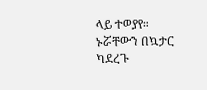ላይ ተወያየ። ኑሯቸውን በኳታር ካደረጉ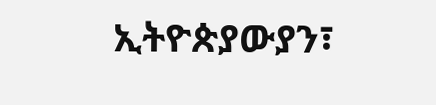ኢትዮጵያውያን፣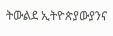ትውልደ ኢትዮጵያውያንና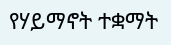የሃይማኖት ተቋማት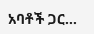አባቶች ጋር…